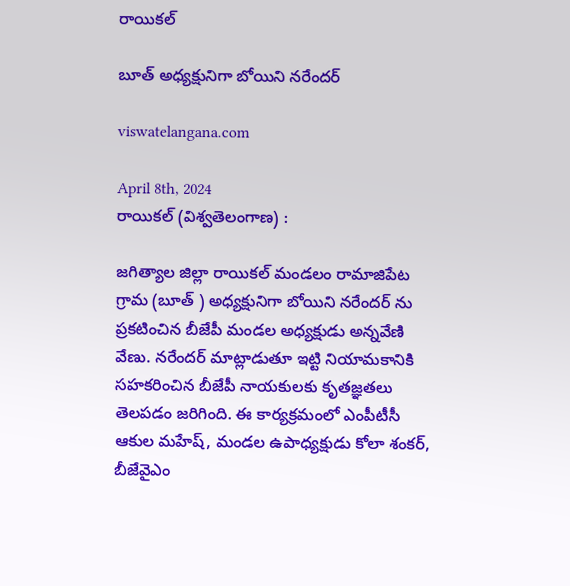రాయికల్

బూత్ అధ్యక్షునిగా బోయిని నరేందర్

viswatelangana.com

April 8th, 2024
రాయికల్ (విశ్వతెలంగాణ) :

జగిత్యాల జిల్లా రాయికల్ మండలం రామాజిపేట గ్రామ (బూత్ ) అధ్యక్షునిగా బోయిని నరేందర్ ను ప్రకటించిన బీజేపీ మండల అధ్యక్షుడు అన్నవేణి వేణు. నరేందర్ మాట్లాడుతూ ఇట్టి నియామకానికి సహకరించిన బీజేపీ నాయకులకు కృతజ్ఞతలు తెలపడం జరిగింది. ఈ కార్యక్రమంలో ఎంపీటీసీ ఆకుల మహేష్, మండల ఉపాధ్యక్షుడు కోలా శంకర్, బీజేవైఎం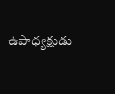ఉపాధ్యక్షుడు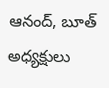ఆనంద్, బూత్ అధ్యక్షులు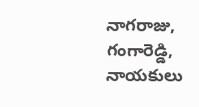నాగరాజు, గంగారెడ్డి, నాయకులు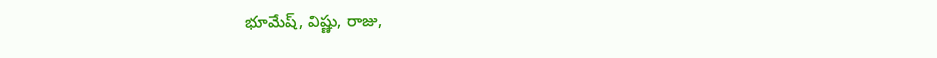భూమేష్, విష్ణు, రాజు,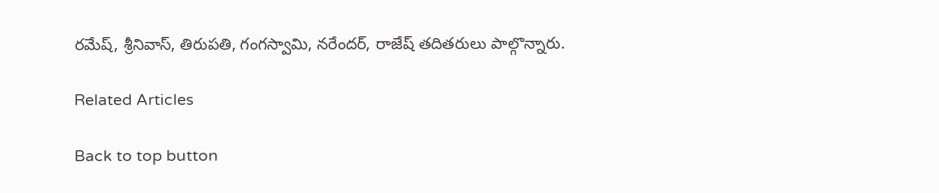రమేష్, శ్రీనివాస్, తిరుపతి, గంగస్వామి, నరేందర్, రాజేష్ తదితరులు పాల్గొన్నారు.

Related Articles

Back to top button